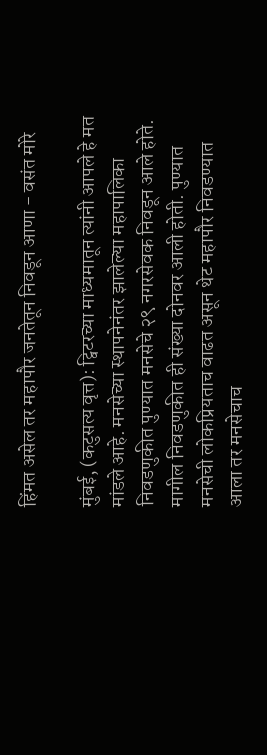हिंमत असेल तर महापौर जनतेतून निवडून आणा - वसंत मोरे

मुंबई, (कटुसत्य वृत्त): ट्विटरच्या माध्यमातून त्यांनी आपले हे मत मांडले आहे. मनसेच्या स्थापनेनंतर झालेल्या महापालिका निवडणुकीत पुण्यात मनसेचे २९ नगरसेवक निवडून आले होते. मागील निवडणुकीत ही संख्या दोनवर आली होती. पुण्यात मनसेची लोकप्रियताच वाढत असून थेट महापौर निवडण्यात आला तर मनसेचाच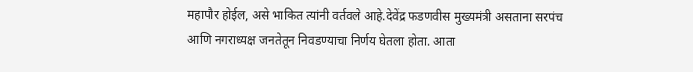महापौर होईल, असे भाकित त्यांनी वर्तवले आहे.देवेंद्र फडणवीस मुख्यमंत्री असताना सरपंच आणि नगराध्यक्ष जनतेतून निवडण्याचा निर्णय घेतला होता. आता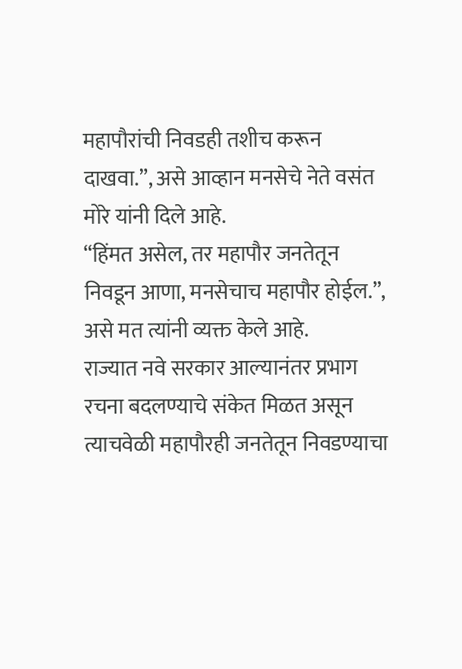महापौरांची निवडही तशीच करून दाखवा.”, असे आव्हान मनसेचे नेते वसंत मोरे यांनी दिले आहे.
“हिंमत असेल, तर महापौर जनतेतून निवडून आणा, मनसेचाच महापौर होईल.”, असे मत त्यांनी व्यक्त केले आहे.
राज्यात नवे सरकार आल्यानंतर प्रभाग रचना बदलण्याचे संकेत मिळत असून त्याचवेळी महापौरही जनतेतून निवडण्याचा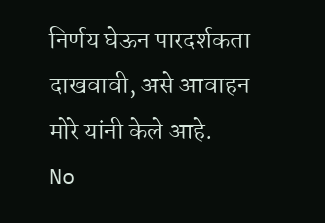निर्णय घेऊन पारदर्शकता दाखवावी, असे आवाहन मोरे यांनी केले आहे.
No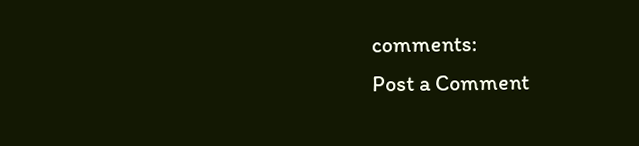comments:
Post a Comment